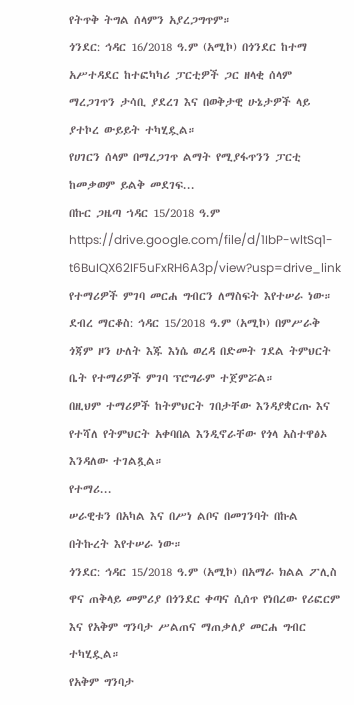የትጥቅ ትግል ሰላምን አያረጋግጥም።
ጎንደር: ኅዳር 16/2018 ዓ.ም (አሚኮ) በጎንደር ከተማ አሥተዳደር ከተፎካካሪ ፓርቲዎች ጋር ዘላቂ ሰላም ማረጋገጥን ታሳቢ ያደረገ እና በወቅታዊ ሁኔታዎች ላይ ያተኮረ ውይይት ተካሂዷል።
የሀገርን ሰላም በማረጋገጥ ልማት የሚያፋጥንን ፓርቲ ከመቃወም ይልቅ መደገፍ...
በኩር ጋዜጣ ኀዳር 15/2018 ዓ.ም
https://drive.google.com/file/d/1IbP-wltSq1-t6BuIQX62IF5uFxRH6A3p/view?usp=drive_link
የተማሪዎች ምገባ መርሐ ግብርን ለማስፍት እየተሠራ ነው።
ደብረ ማርቆስ: ኅዳር 15/2018 ዓ.ም (አሚኮ) በምሥራቅ ጎጃም ዞን ሁለት እጁ እነሴ ወረዳ በድመት ገደል ትምህርት ቤት የተማሪዎች ምገባ ፕሮግራም ተጀምሯል።
በዚህም ተማሪዎች ከትምህርት ገበታቸው እንዳያቋርጡ እና የተሻለ የትምህርት አቀባበል እንዲኖራቸው የጎላ አስተዋፅኦ እንዳለው ተገልጿል።
የተማሪ...
ሠራዊቱን በአካል እና በሥነ ልቦና በመገንባት በኩል በትኩረት እየተሠራ ነው።
ጎንደር: ኅዳር 15/2018 ዓ.ም (አሚኮ) በአማራ ክልል ፖሊስ ዋና ጠቅላይ መምሪያ በጎንደር ቀጣና ሲሰጥ የነበረው የሪፎርም እና የአቅም ግንባታ ሥልጠና ማጠቃለያ መርሐ ግብር ተካሂዷል።
የአቅም ግንባታ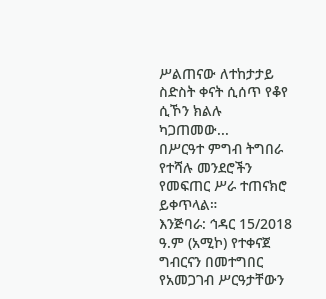ሥልጠናው ለተከታታይ ስድስት ቀናት ሲሰጥ የቆየ ሲኾን ክልሉ ካጋጠመው...
በሥርዓተ ምግብ ትግበራ የተሻሉ መንደሮችን የመፍጠር ሥራ ተጠናክሮ ይቀጥላል።
እንጅባራ: ኅዳር 15/2018 ዓ.ም (አሚኮ) የተቀናጀ ግብርናን በመተግበር የአመጋገብ ሥርዓታቸውን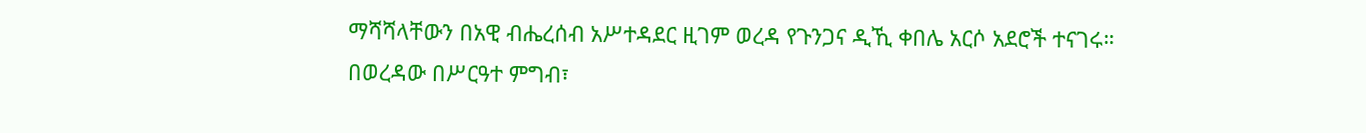ማሻሻላቸውን በአዊ ብሔረሰብ አሥተዳደር ዚገም ወረዳ የጉንጋና ዲኺ ቀበሌ አርሶ አደሮች ተናገሩ።
በወረዳው በሥርዓተ ምግብ፣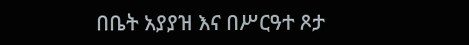በቤት አያያዝ እና በሥርዓተ ጾታ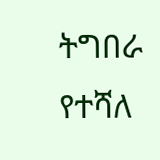ትግበራ የተሻለ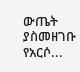ውጤት ያስመዘገቡ የአርሶ...